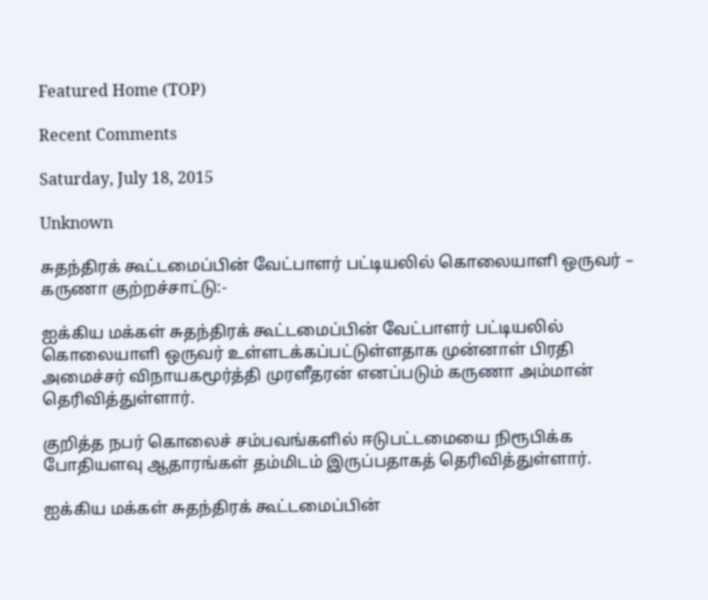Featured Home (TOP)

Recent Comments

Saturday, July 18, 2015

Unknown

சுதந்திரக் கூட்டமைப்பின் வேட்பாளர் பட்டியலில் கொலையாளி ஒருவர் – கருணா குற்றச்சாட்டு:-

ஐக்கிய மக்கள் சுதந்திரக் கூட்டமைப்பின் வேட்பாளர் பட்டியலில் கொலையாளி ஒருவர் உள்ளடக்கப்பட்டுள்ளதாக முன்னாள் பிரதி அமைச்சர் விநாயகமூர்த்தி முரளீதரன் எனப்படும் கருணா அம்மான் தெரிவித்துள்ளார்.

குறித்த நபர் கொலைச் சம்பவங்களில் ஈடுபட்டமையை நிரூபிக்க போதியளவு ஆதாரங்கள் தம்மிடம் இருப்பதாகத் தெரிவித்துள்ளார்.

ஐக்கிய மக்கள் சுதந்திரக் கூட்டமைப்பின்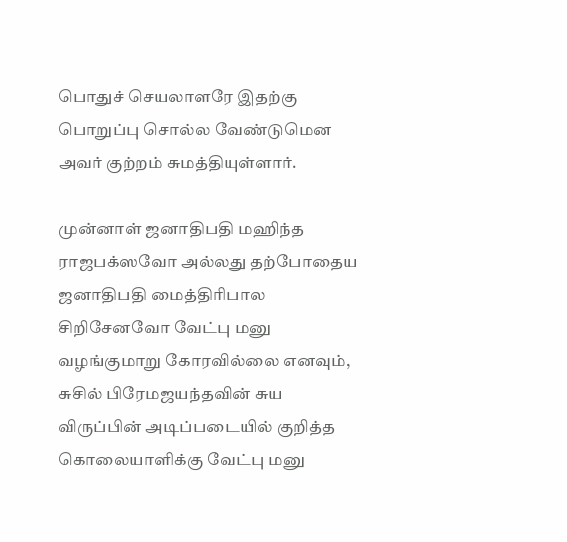பொதுச் செயலாளரே இதற்கு பொறுப்பு சொல்ல வேண்டுமென அவர் குற்றம் சுமத்தியுள்ளார்.

முன்னாள் ஜனாதிபதி மஹிந்த ராஜபக்ஸவோ அல்லது தற்போதைய ஜனாதிபதி மைத்திரிபால சிறிசேனவோ வேட்பு மனு வழங்குமாறு கோரவில்லை எனவும், சுசில் பிரேமஜயந்தவின் சுய விருப்பின் அடிப்படையில் குறித்த கொலையாளிக்கு வேட்பு மனு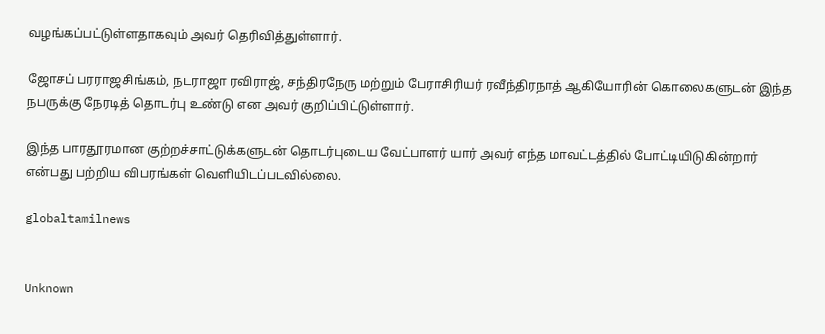வழங்கப்பட்டுள்ளதாகவும் அவர் தெரிவித்துள்ளார்.

ஜோசப் பரராஜசிங்கம், நடராஜா ரவிராஜ், சந்திரநேரு மற்றும் பேராசிரியர் ரவீந்திரநாத் ஆகியோரின் கொலைகளுடன் இந்த நபருக்கு நேரடித் தொடர்பு உண்டு என அவர் குறிப்பிட்டுள்ளார்.

இந்த பாரதூரமான குற்றச்சாட்டுக்களுடன் தொடர்புடைய வேட்பாளர் யார் அவர் எந்த மாவட்டத்தில் போட்டியிடுகின்றார் என்பது பற்றிய விபரங்கள் வெளியிடப்படவில்லை.

globaltamilnews


Unknown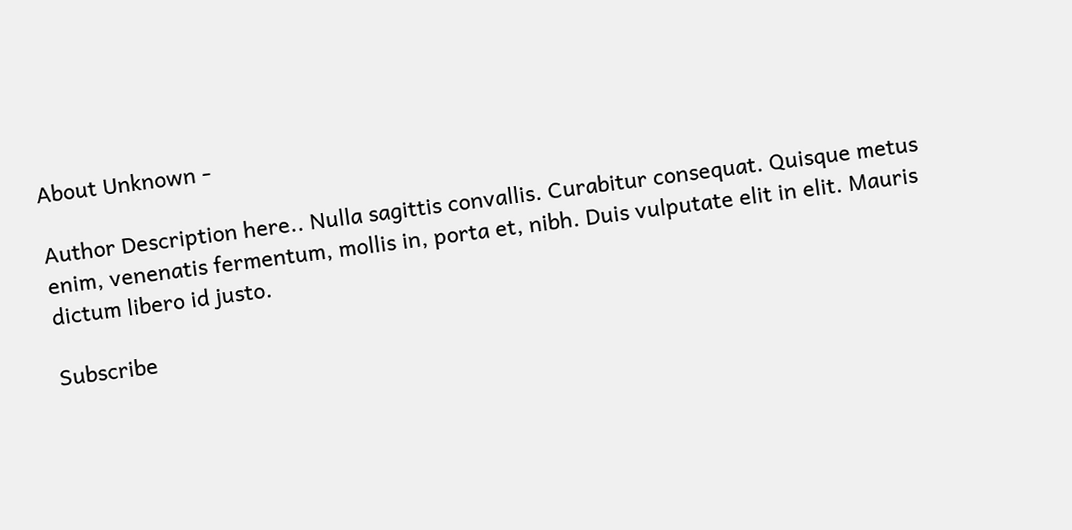About Unknown -

Author Description here.. Nulla sagittis convallis. Curabitur consequat. Quisque metus enim, venenatis fermentum, mollis in, porta et, nibh. Duis vulputate elit in elit. Mauris dictum libero id justo.

Subscribe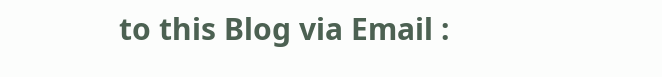to this Blog via Email :